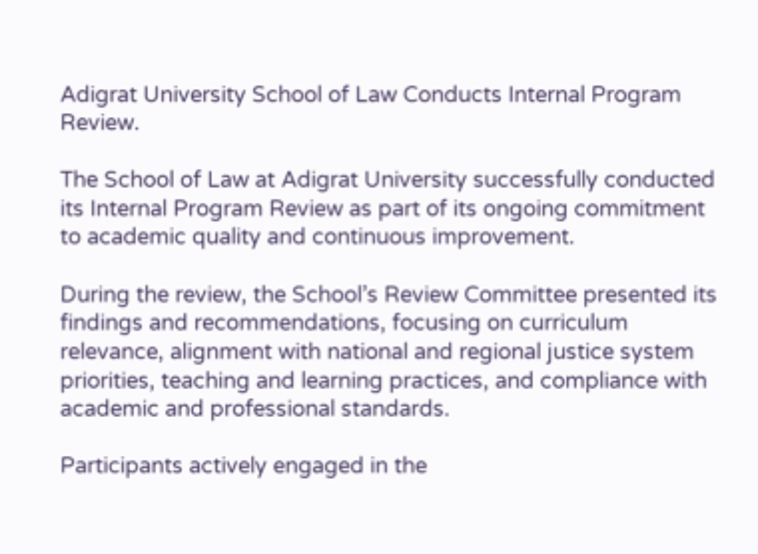Adigrat University School of Law Conducts Internal Program Review.

The School of Law at Adigrat University successfully conducted its Internal Program Review as part of its ongoing commitment to academic quality and continuous improvement.

During the review, the School’s Review Committee presented its findings and recommendations, focusing on curriculum relevance, alignment with national and regional justice system priorities, teaching and learning practices, and compliance with academic and professional standards.

Participants actively engaged in the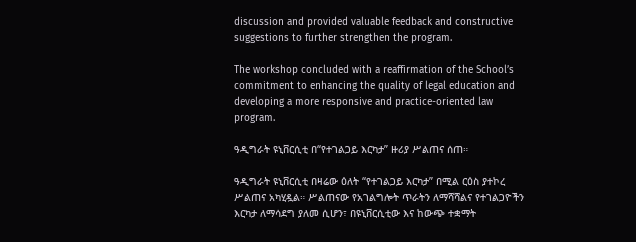discussion and provided valuable feedback and constructive suggestions to further strengthen the program.

The workshop concluded with a reaffirmation of the School’s commitment to enhancing the quality of legal education and developing a more responsive and practice-oriented law program.

ዓዲግራት ዩኒቨርሲቲ በ“የተገልጋይ እርካታ” ዙሪያ ሥልጠና ሰጠ።

ዓዲግራት ዩኒቨርሲቲ በዛሬው ዕለት “የተገልጋይ እርካታ” በሚል ርዕስ ያተኮረ ሥልጠና አካሂዷል። ሥልጠናው የአገልግሎት ጥራትን ለማሻሻልና የተገልጋዮችን እርካታ ለማሳደግ ያለመ ሲሆን፣ በዩኒቨርሲቲው እና ከውጭ ተቋማት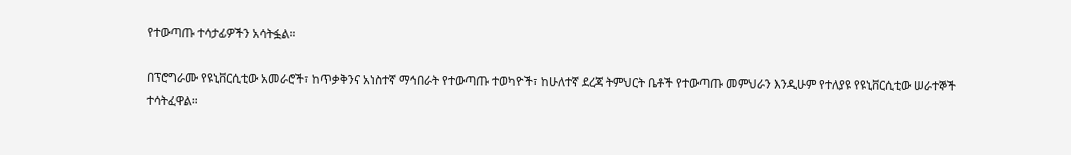የተውጣጡ ተሳታፊዎችን አሳትፏል።

በፕሮግራሙ የዩኒቨርሲቲው አመራሮች፣ ከጥቃቅንና አነስተኛ ማኅበራት የተውጣጡ ተወካዮች፣ ከሁለተኛ ደረጃ ትምህርት ቤቶች የተውጣጡ መምህራን እንዲሁም የተለያዩ የዩኒቨርሲቲው ሠራተኞች ተሳትፈዋል።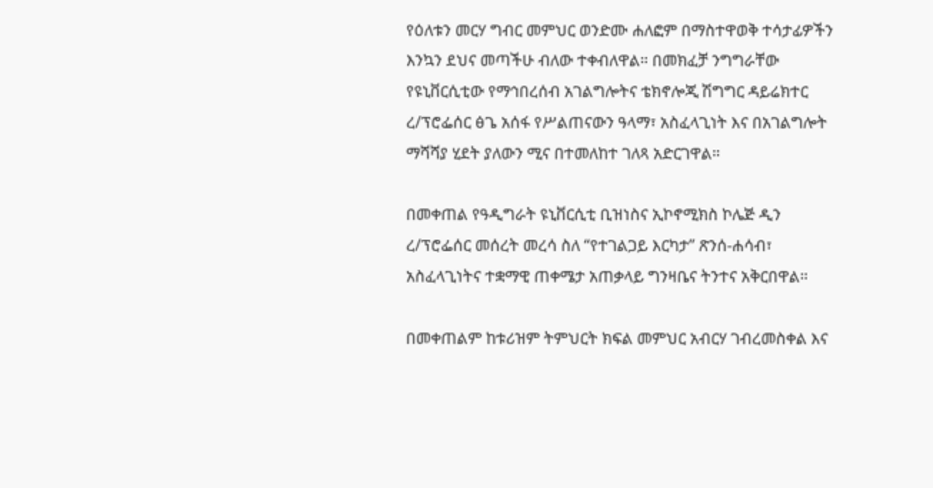የዕለቱን መርሃ ግብር መምህር ወንድሙ ሐለፎም በማስተዋወቅ ተሳታፊዎችን እንኳን ደህና መጣችሁ ብለው ተቀብለዋል። በመክፈቻ ንግግራቸው የዩኒቨርሲቲው የማኅበረሰብ አገልግሎትና ቴክኖሎጂ ሽግግር ዳይሬክተር ረ/ፕሮፌሰር ፅጌ አሰፋ የሥልጠናውን ዓላማ፣ አስፈላጊነት እና በአገልግሎት ማሻሻያ ሂደት ያለውን ሚና በተመለከተ ገለጻ አድርገዋል።

በመቀጠል የዓዲግራት ዩኒቨርሲቲ ቢዝነስና ኢኮኖሚክስ ኮሌጅ ዲን ረ/ፕሮፌሰር መሰረት መረሳ ስለ “የተገልጋይ እርካታ” ጽንሰ-ሐሳብ፣ አስፈላጊነትና ተቋማዊ ጠቀሜታ አጠቃላይ ግንዛቤና ትንተና አቅርበዋል።

በመቀጠልም ከቱሪዝም ትምህርት ክፍል መምህር አብርሃ ገብረመስቀል እና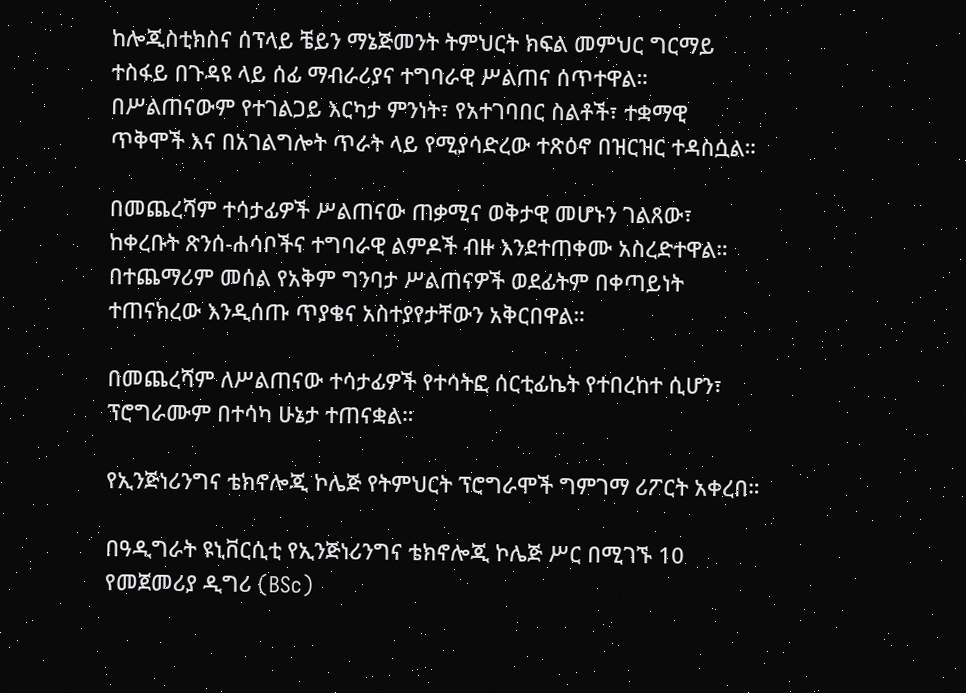ከሎጂስቲክስና ሰፕላይ ቼይን ማኔጅመንት ትምህርት ክፍል መምህር ግርማይ ተስፋይ በጉዳዩ ላይ ሰፊ ማብራሪያና ተግባራዊ ሥልጠና ሰጥተዋል። በሥልጠናውም የተገልጋይ እርካታ ምንነት፣ የአተገባበር ስልቶች፣ ተቋማዊ ጥቅሞች እና በአገልግሎት ጥራት ላይ የሚያሳድረው ተጽዕኖ በዝርዝር ተዳስሷል።

በመጨረሻም ተሳታፊዎች ሥልጠናው ጠቃሚና ወቅታዊ መሆኑን ገልጸው፣ ከቀረቡት ጽንሰ-ሐሳቦችና ተግባራዊ ልምዶች ብዙ እንደተጠቀሙ አስረድተዋል። በተጨማሪም መሰል የአቅም ግንባታ ሥልጠናዎች ወደፊትም በቀጣይነት ተጠናክረው እንዲሰጡ ጥያቄና አስተያየታቸውን አቅርበዋል።

በመጨረሻም ለሥልጠናው ተሳታፊዎች የተሳትፎ ሰርቲፊኬት የተበረከተ ሲሆን፣ ፕሮግራሙም በተሳካ ሁኔታ ተጠናቋል።

የኢንጅነሪንግና ቴክኖሎጂ ኮሌጅ የትምህርት ፕሮግራሞች ግምገማ ሪፖርት አቀረበ።

በዓዲግራት ዩኒቨርሲቲ የኢንጅነሪንግና ቴክኖሎጂ ኮሌጅ ሥር በሚገኙ 10 የመጀመሪያ ዲግሪ (BSc)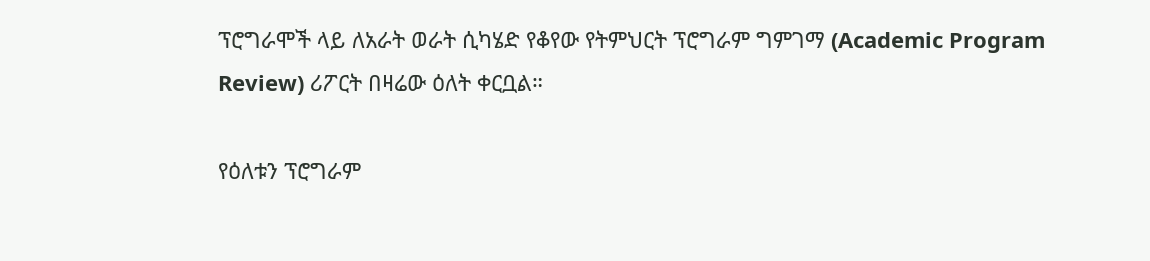ፕሮግራሞች ላይ ለአራት ወራት ሲካሄድ የቆየው የትምህርት ፕሮግራም ግምገማ (Academic Program Review) ሪፖርት በዛሬው ዕለት ቀርቧል።

የዕለቱን ፕሮግራም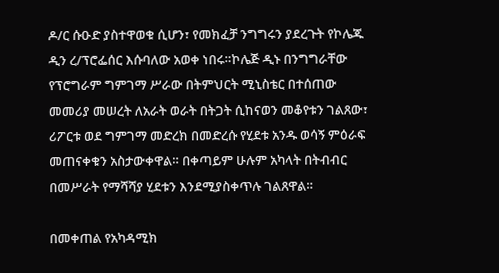ዶ/ር ሱዑድ ያስተዋወቁ ሲሆን፣ የመክፈቻ ንግግሩን ያደረጉት የኮሌጁ ዲን ረ/ፕሮፌሰር እሱባለው አወቀ ነበሩ።ኮሌጅ ዲኑ በንግግራቸው የፕሮግራም ግምገማ ሥራው በትምህርት ሚኒስቴር በተሰጠው መመሪያ መሠረት ለአራት ወራት በትጋት ሲከናወን መቆየቱን ገልጸው፣ ሪፖርቱ ወደ ግምገማ መድረክ በመድረሱ የሂደቱ አንዱ ወሳኝ ምዕራፍ መጠናቀቁን አስታውቀዋል። በቀጣይም ሁሉም አካላት በትብብር በመሥራት የማሻሻያ ሂደቱን እንደሚያስቀጥሉ ገልጸዋል።

በመቀጠል የአካዳሚክ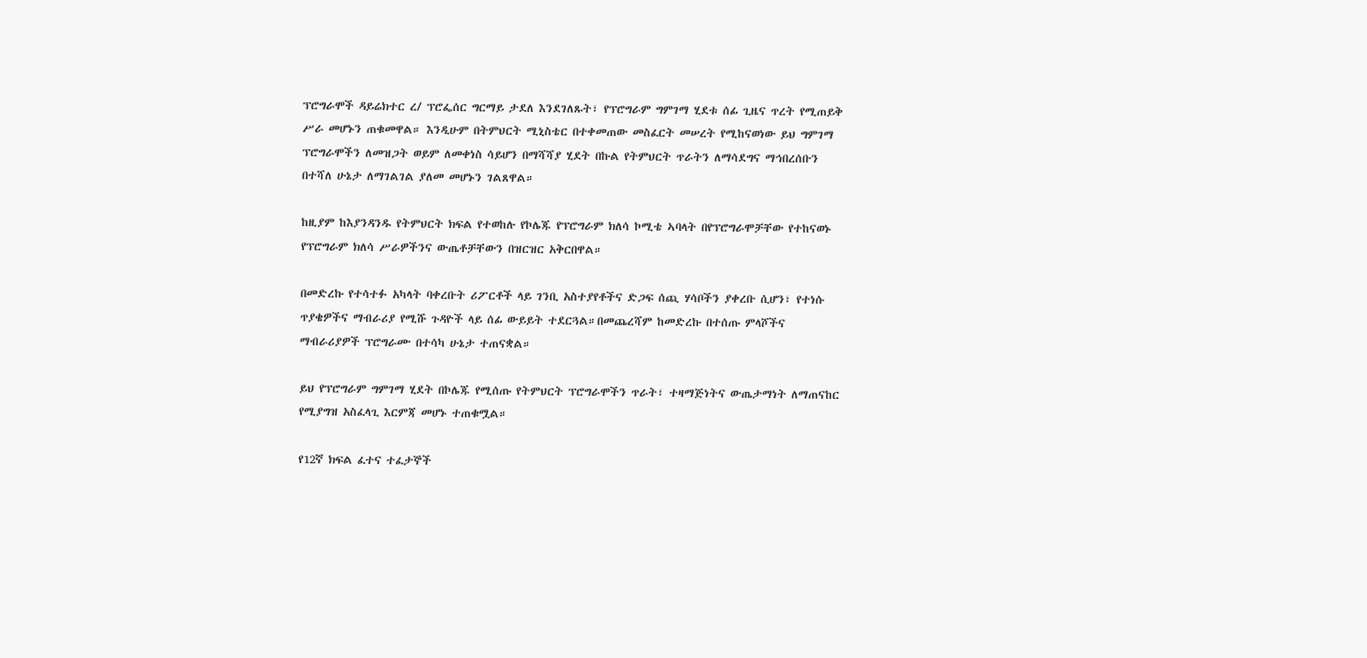ፕሮግራሞች ዳይሬክተር ረ/ ፕሮፌሰር ግርማይ ታደለ እንደገለጹት፣ የፕሮግራም ግምገማ ሂደቱ ሰፊ ጊዜና ጥረት የሚጠይቅ ሥራ መሆኑን ጠቁመዋል። እንዲሁም በትምህርት ሚኒስቴር በተቀመጠው መስፈርት መሠረት የሚከናወነው ይህ ግምገማ ፕሮግራሞችን ለመዝጋት ወይም ለመቀነስ ሳይሆን በማሻሻያ ሂደት በኩል የትምህርት ጥራትን ለማሳደግና ማኅበረሰቡን በተሻለ ሁኔታ ለማገልገል ያለመ መሆኑን ገልጸዋል።

ከዚያም ከእያንዳንዱ የትምህርት ክፍል የተወከሉ የኮሌጁ የፕሮግራም ክለሳ ኮሚቴ ኣባላት በየፕሮግራሞቻቸው የተከናወኑ የፕሮግራም ክለሳ ሥራዎችንና ውጤቶቻቸውን በዝርዝር አቅርበዋል።

በመድረኩ የተሳተፉ አካላት ባቀረቡት ሪፖርቶች ላይ ገንቢ አስተያየቶችና ድጋፍ ሰጪ ሃሳቦችን ያቀረቡ ሲሆን፣ የተነሱ ጥያቄዎችና ማብራሪያ የሚሹ ጉዳዮች ላይ ሰፊ ውይይት ተደርጓል።በመጨረሻም ከመድረኩ በተሰጡ ምላሾችና ማብራሪያዎች ፕሮግራሙ በተሳካ ሁኔታ ተጠናቋል።

ይህ የፕሮግራም ግምገማ ሂደት በኮሌጁ የሚሰጡ የትምህርት ፕሮግራሞችን ጥራት፣ ተዛማጅነትና ውጤታማነት ለማጠናከር የሚያግዝ አስፈላጊ እርምጃ መሆኑ ተጠቁሟል።

የ12ኛ ክፍል ፈተና ተፈታኞች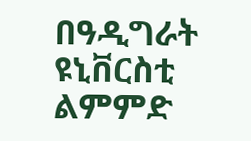በዓዲግራት ዩኒቨርስቲ ልምምድ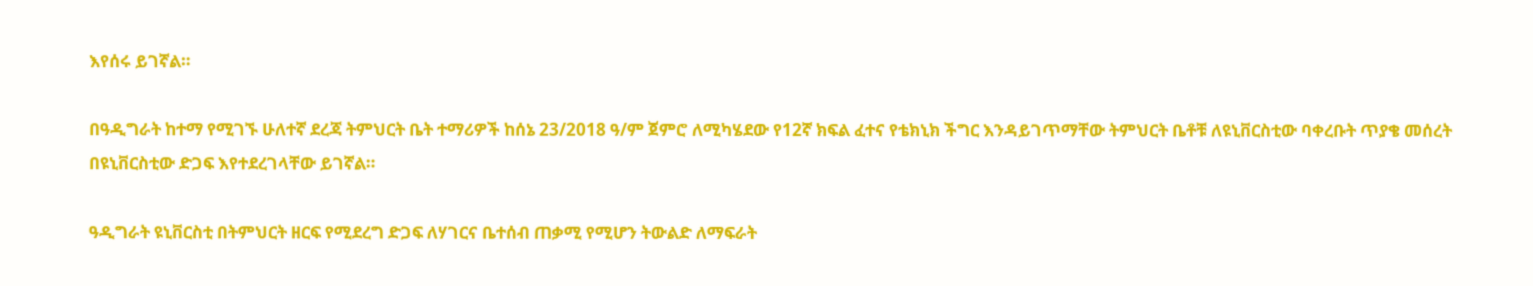እየሰሩ ይገኛል።

በዓዲግራት ከተማ የሚገኙ ሁለተኛ ደረጃ ትምህርት ቤት ተማሪዎች ከሰኔ 23/2018 ዓ/ም ጀምሮ ለሚካሄደው የ12ኛ ክፍል ፈተና የቴክኒክ ችግር እንዳይገጥማቸው ትምህርት ቤቶቹ ለዩኒቨርስቲው ባቀረቡት ጥያቄ መሰረት በዩኒቨርስቲው ድጋፍ እየተደረገላቸው ይገኛል።

ዓዲግራት ዩኒቨርስቲ በትምህርት ዘርፍ የሚደረግ ድጋፍ ለሃገርና ቤተሰብ ጠቃሚ የሚሆን ትውልድ ለማፍራት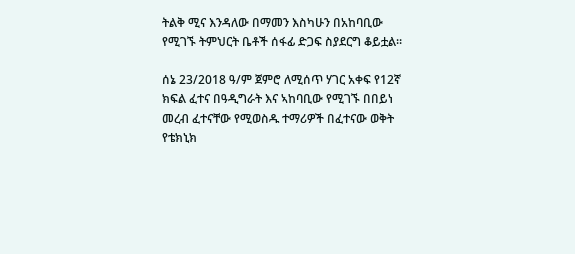ትልቅ ሚና እንዳለው በማመን እስካሁን በአከባቢው የሚገኙ ትምህርት ቤቶች ሰፋፊ ድጋፍ ስያደርግ ቆይቷል።

ሰኔ 23/2018 ዓ/ም ጀምሮ ለሚሰጥ ሃገር አቀፍ የ12ኛ ክፍል ፈተና በዓዲግራት እና ኣከባቢው የሚገኙ በበይነ መረብ ፈተናቸው የሚወስዱ ተማሪዎች በፈተናው ወቅት የቴክኒክ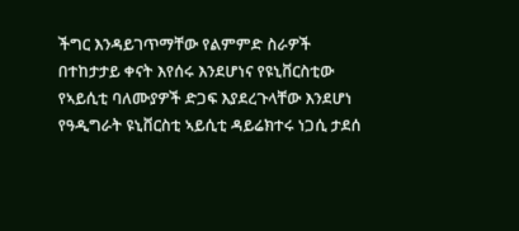ችግር እንዳይገጥማቸው የልምምድ ስራዎች በተከታታይ ቀናት እየሰሩ እንደሆነና የዩኒቨርስቲው የኣይሲቲ ባለሙያዎች ድጋፍ እያደረጉላቸው እንደሆነ የዓዲግራት ዩኒቨርስቲ ኣይሲቲ ዳይሬክተሩ ነጋሲ ታደሰ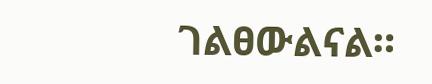ገልፀውልናል።